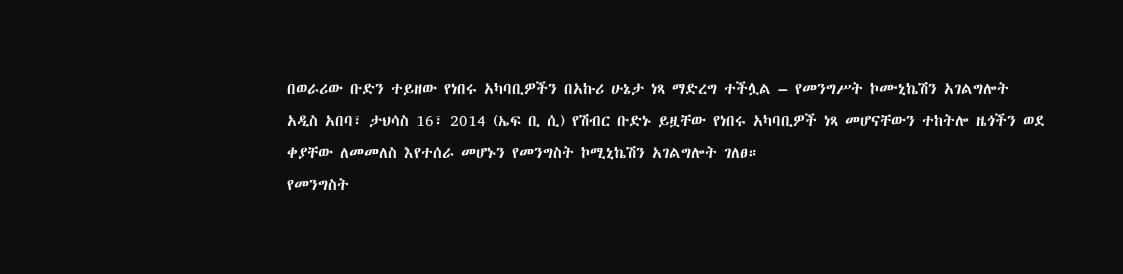በወራሪው ቡድን ተይዘው የነበሩ አካባቢዎችን በአኩሪ ሁኔታ ነጻ ማድረግ ተችሏል – የመንግሥት ኮሙኒኬሽን አገልግሎት
አዲስ አበባ፣ ታህሳስ 16፣ 2014 (ኤፍ ቢ ሲ) የሽብር ቡድኑ ይዟቸው የነበሩ አካባቢዎች ነጻ መሆናቸውን ተከትሎ ዜጎችን ወደ ቀያቸው ለመመለስ እየተሰራ መሆኑን የመንግስት ኮሚኒኬሽን አገልግሎት ገለፀ።
የመንግስት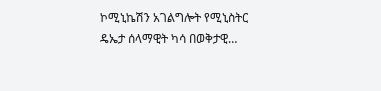ኮሚኒኬሽን አገልግሎት የሚኒስትር ዴኤታ ሰላማዊት ካሳ በወቅታዊ…